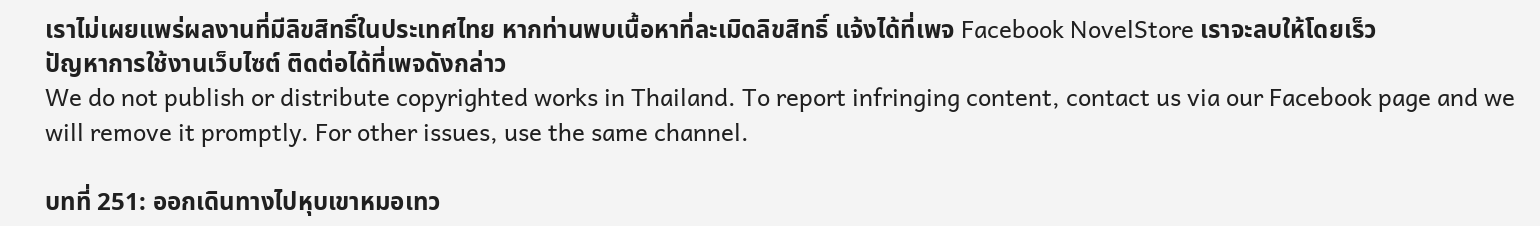เราไม่เผยแพร่ผลงานที่มีลิขสิทธิ์ในประเทศไทย หากท่านพบเนื้อหาที่ละเมิดลิขสิทธิ์ แจ้งได้ที่เพจ Facebook NovelStore เราจะลบให้โดยเร็ว
ปัญหาการใช้งานเว็บไซต์ ติดต่อได้ที่เพจดังกล่าว
We do not publish or distribute copyrighted works in Thailand. To report infringing content, contact us via our Facebook page and we will remove it promptly. For other issues, use the same channel.

บทที่ 251: ออกเดินทางไปหุบเขาหมอเทว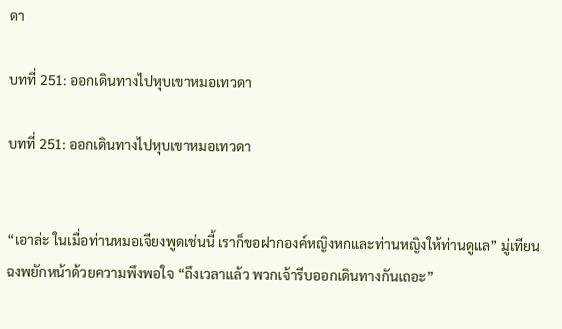ดา

บทที่ 251: ออกเดินทางไปหุบเขาหมอเทวดา

บทที่ 251: ออกเดินทางไปหุบเขาหมอเทวดา


“เอาล่ะ ในเมื่อท่านหมอเจียงพูดเช่นนี้ เราก็ขอฝากองค์หญิงหกและท่านหญิงให้ท่านดูแล” มู่เทียนฉงพยักหน้าด้วยความพึงพอใจ “ถึงเวลาแล้ว พวกเจ้ารีบออกเดินทางกันเถอะ”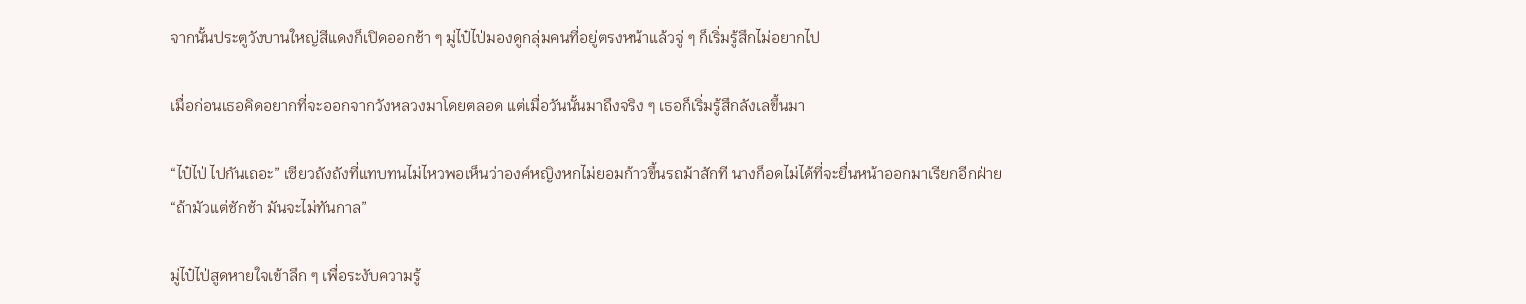จากนั้นประตูวังบานใหญ่สีแดงก็เปิดออกช้า ๆ มู่ไป๋ไป่มองดูกลุ่มคนที่อยู่ตรงหน้าแล้วจู่ ๆ ก็เริ่มรู้สึกไม่อยากไป

เมื่อก่อนเธอคิดอยากที่จะออกจากวังหลวงมาโดยตลอด แต่เมื่อวันนั้นมาถึงจริง ๆ เธอก็เริ่มรู้สึกลังเลขึ้นมา

“ไป๋ไป่ ไปกันเถอะ” เซียวถังถังที่แทบทนไม่ไหวพอเห็นว่าองค์หญิงหกไม่ยอมก้าวขึ้นรถม้าสักที นางก็อดไม่ได้ที่จะยื่นหน้าออกมาเรียกอีกฝ่าย “ถ้ามัวแต่ชักช้า มันจะไม่ทันกาล”

มู่ไป๋ไป่สูดหายใจเข้าลึก ๆ เพื่อระงับความรู้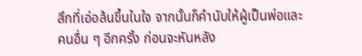สึกที่เอ่อล้นขึ้นในใจ จากนั้นก็คำนับให้ผู้เป็นพ่อและคนอื่น ๆ อีกครั้ง ก่อนจะหันหลัง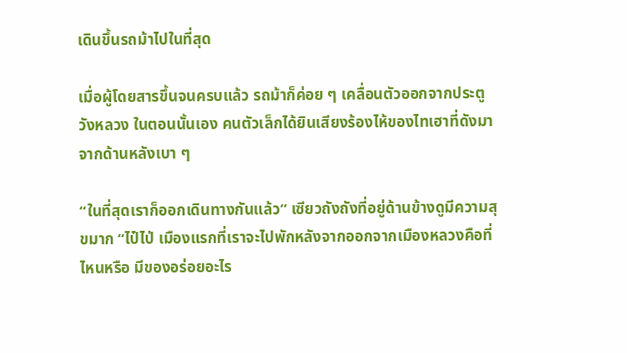เดินขึ้นรถม้าไปในที่สุด

เมื่อผู้โดยสารขึ้นจนครบแล้ว รถม้าก็ค่อย ๆ เคลื่อนตัวออกจากประตูวังหลวง ในตอนนั้นเอง คนตัวเล็กได้ยินเสียงร้องไห้ของไทเฮาที่ดังมาจากด้านหลังเบา ๆ

“ในที่สุดเราก็ออกเดินทางกันแล้ว” เซียวถังถังที่อยู่ด้านข้างดูมีความสุขมาก “ไป๋ไป่ เมืองแรกที่เราจะไปพักหลังจากออกจากเมืองหลวงคือที่ไหนหรือ มีของอร่อยอะไร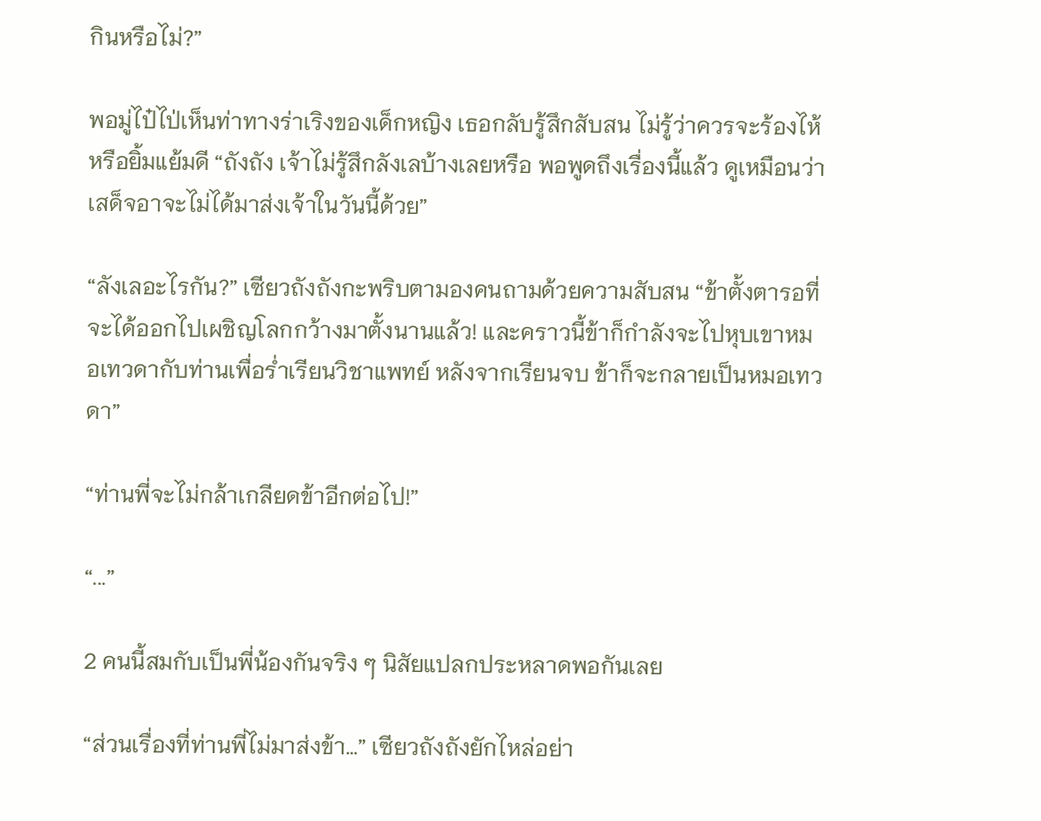กินหรือไม่?”

พอมู่ไป๋ไป่เห็นท่าทางร่าเริงของเด็กหญิง เธอกลับรู้สึกสับสน ไม่รู้ว่าควรจะร้องไห้หรือยิ้มแย้มดี “ถังถัง เจ้าไม่รู้สึกลังเลบ้างเลยหรือ พอพูดถึงเรื่องนี้แล้ว ดูเหมือนว่าเสด็จอาจะไม่ได้มาส่งเจ้าในวันนี้ด้วย”

“ลังเลอะไรกัน?” เซียวถังถังกะพริบตามองคนถามด้วยความสับสน “ข้าตั้งตารอที่จะได้ออกไปเผชิญโลกกว้างมาตั้งนานแล้ว! และคราวนี้ข้าก็กำลังจะไปหุบเขาหมอเทวดากับท่านเพื่อร่ำเรียนวิชาแพทย์ หลังจากเรียนจบ ข้าก็จะกลายเป็นหมอเทวดา”

“ท่านพี่จะไม่กล้าเกลียดข้าอีกต่อไป!”

“...”

2 คนนี้สมกับเป็นพี่น้องกันจริง ๆ นิสัยแปลกประหลาดพอกันเลย

“ส่วนเรื่องที่ท่านพี่ไม่มาส่งข้า…” เซียวถังถังยักไหล่อย่า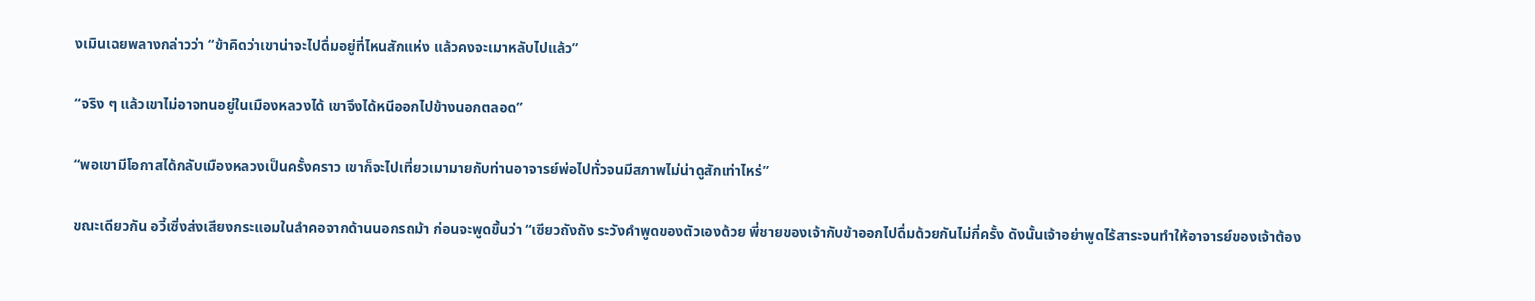งเมินเฉยพลางกล่าวว่า “ข้าคิดว่าเขาน่าจะไปดื่มอยู่ที่ไหนสักแห่ง แล้วคงจะเมาหลับไปแล้ว”

“จริง ๆ แล้วเขาไม่อาจทนอยู่ในเมืองหลวงได้ เขาจึงได้หนีออกไปข้างนอกตลอด”

“พอเขามีโอกาสได้กลับเมืองหลวงเป็นครั้งคราว เขาก็จะไปเที่ยวเมามายกับท่านอาจารย์พ่อไปทั่วจนมีสภาพไม่น่าดูสักเท่าไหร่”

ขณะเดียวกัน อวี้เซิ่งส่งเสียงกระแอมในลำคอจากด้านนอกรถม้า ก่อนจะพูดขึ้นว่า “เซียวถังถัง ระวังคำพูดของตัวเองด้วย พี่ชายของเจ้ากับข้าออกไปดื่มด้วยกันไม่กี่ครั้ง ดังนั้นเจ้าอย่าพูดไร้สาระจนทำให้อาจารย์ของเจ้าต้อง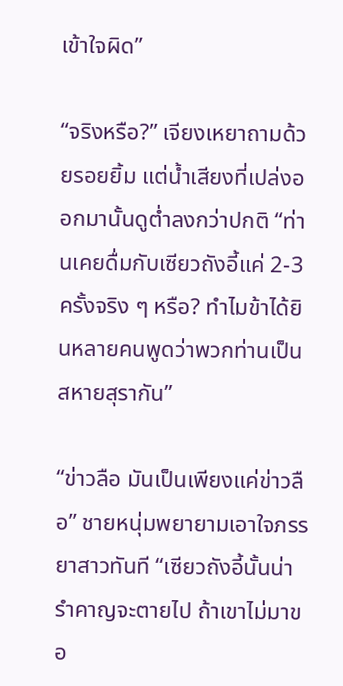เข้าใจผิด”

“จริงหรือ?” เจียงเหยาถามด้วยรอยยิ้ม แต่น้ำเสียงที่เปล่งออกมานั้นดูต่ำลงกว่าปกติ “ท่านเคยดื่มกับเซียวถังอี้แค่ 2-3 ครั้งจริง ๆ หรือ? ทำไมข้าได้ยินหลายคนพูดว่าพวกท่านเป็นสหายสุรากัน”

“ข่าวลือ มันเป็นเพียงแค่ข่าวลือ” ชายหนุ่มพยายามเอาใจภรรยาสาวทันที “เซียวถังอี้นั้นน่ารำคาญจะตายไป ถ้าเขาไม่มาขอ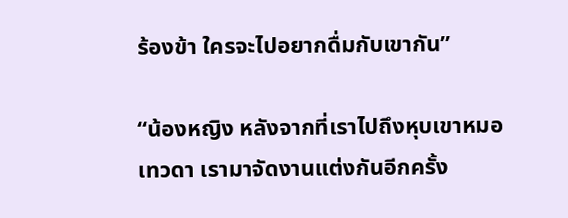ร้องข้า ใครจะไปอยากดื่มกับเขากัน”

“น้องหญิง หลังจากที่เราไปถึงหุบเขาหมอเทวดา เรามาจัดงานแต่งกันอีกครั้ง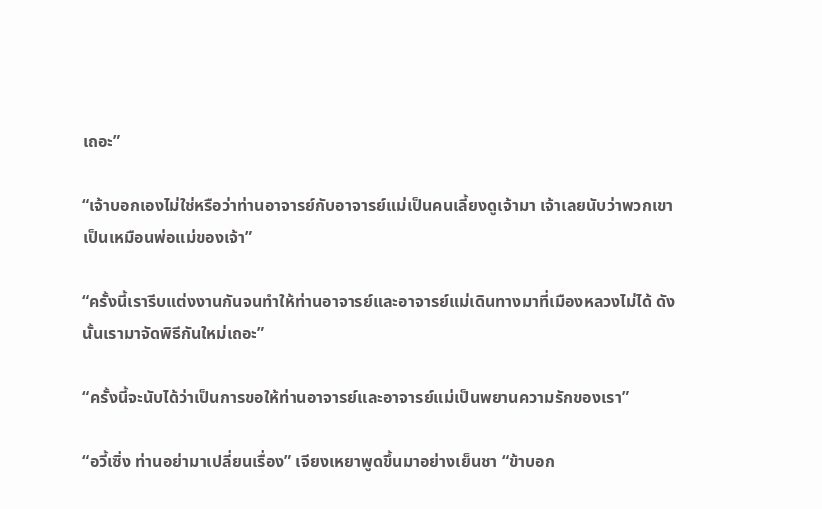เถอะ”

“เจ้าบอกเองไม่ใช่หรือว่าท่านอาจารย์กับอาจารย์แม่เป็นคนเลี้ยงดูเจ้ามา เจ้าเลยนับว่าพวกเขาเป็นเหมือนพ่อแม่ของเจ้า”

“ครั้งนี้เรารีบแต่งงานกันจนทำให้ท่านอาจารย์และอาจารย์แม่เดินทางมาที่เมืองหลวงไม่ได้ ดังนั้นเรามาจัดพิธีกันใหม่เถอะ”

“ครั้งนี้จะนับได้ว่าเป็นการขอให้ท่านอาจารย์และอาจารย์แม่เป็นพยานความรักของเรา”

“อวี้เซิ่ง ท่านอย่ามาเปลี่ยนเรื่อง” เจียงเหยาพูดขึ้นมาอย่างเย็นชา “ข้าบอก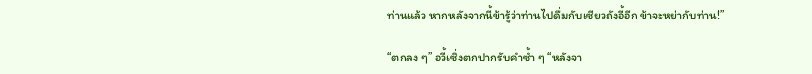ท่านแล้ว หากหลังจากนี้ข้ารู้ว่าท่านไปดื่มกับเซียวถังอี้อีก ข้าจะหย่ากับท่าน!”

“ตกลง ๆ” อวี้เซิ่งตกปากรับคำซ้ำ ๆ “หลังจา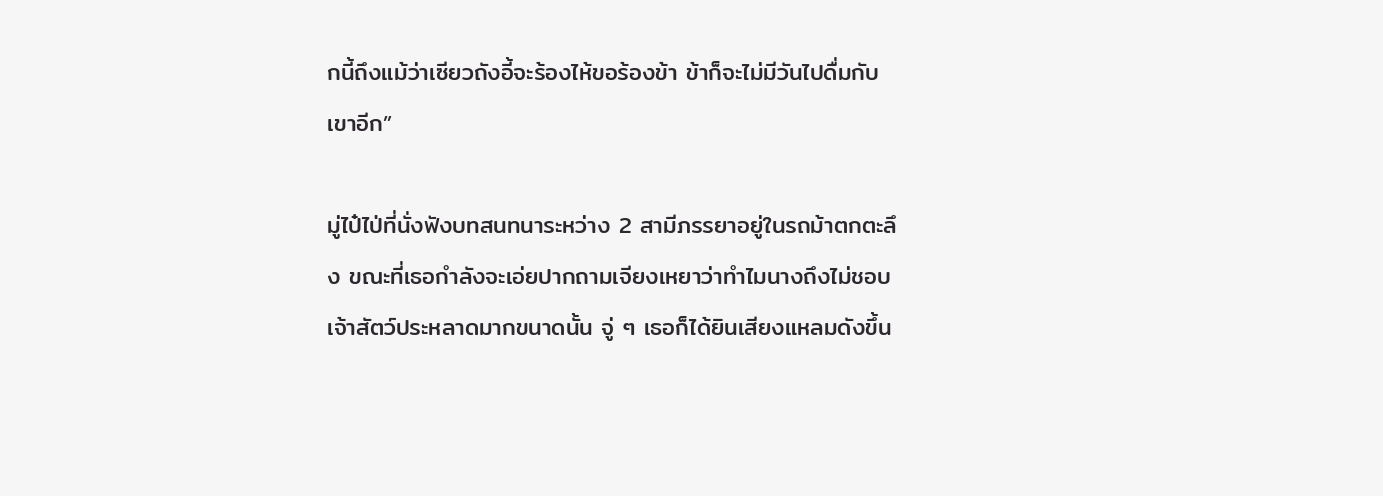กนี้ถึงแม้ว่าเซียวถังอี้จะร้องไห้ขอร้องข้า ข้าก็จะไม่มีวันไปดื่มกับเขาอีก”

มู่ไป๋ไป่ที่นั่งฟังบทสนทนาระหว่าง 2 สามีภรรยาอยู่ในรถม้าตกตะลึง ขณะที่เธอกำลังจะเอ่ยปากถามเจียงเหยาว่าทำไมนางถึงไม่ชอบเจ้าสัตว์ประหลาดมากขนาดนั้น จู่ ๆ เธอก็ได้ยินเสียงแหลมดังขึ้น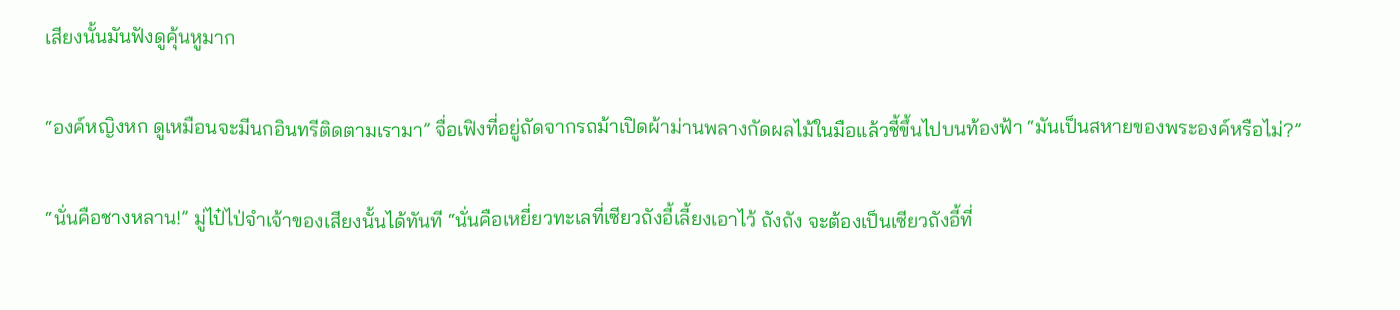เสียงนั้นมันฟังดูคุ้นหูมาก

“องค์หญิงหก ดูเหมือนจะมีนกอินทรีติดตามเรามา” จื่อเฟิงที่อยู่ถัดจากรถม้าเปิดผ้าม่านพลางกัดผลไม้ในมือแล้วชี้ขึ้นไปบนท้องฟ้า “มันเป็นสหายของพระองค์หรือไม่?”

“นั่นคือชางหลาน!” มู่ไป๋ไป่จำเจ้าของเสียงนั้นได้ทันที “นั่นคือเหยี่ยวทะเลที่เซียวถังอี้เลี้ยงเอาไว้ ถังถัง จะต้องเป็นเซียวถังอี้ที่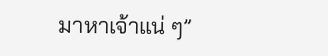มาหาเจ้าแน่ ๆ”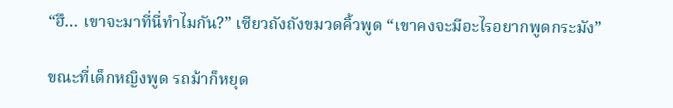“ฮึ… เขาจะมาที่นี่ทำไมกัน?” เซียวถังถังขมวดคิ้วพูด “เขาคงจะมีอะไรอยากพูดกระมัง”

ขณะที่เด็กหญิงพูด รถม้าก็หยุด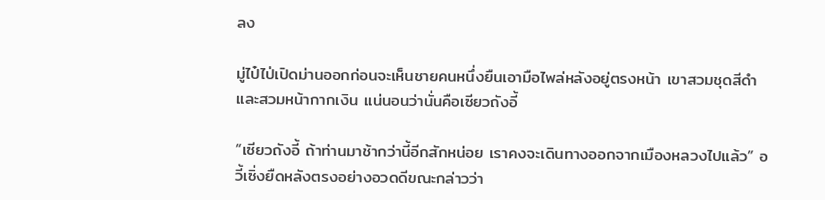ลง

มู่ไป๋ไป่เปิดม่านออกก่อนจะเห็นชายคนหนึ่งยืนเอามือไพล่หลังอยู่ตรงหน้า เขาสวมชุดสีดำและสวมหน้ากากเงิน แน่นอนว่านั่นคือเซียวถังอี้

“เซียวถังอี้ ถ้าท่านมาช้ากว่านี้อีกสักหน่อย เราคงจะเดินทางออกจากเมืองหลวงไปแล้ว” อวี้เซิ่งยืดหลังตรงอย่างอวดดีขณะกล่าวว่า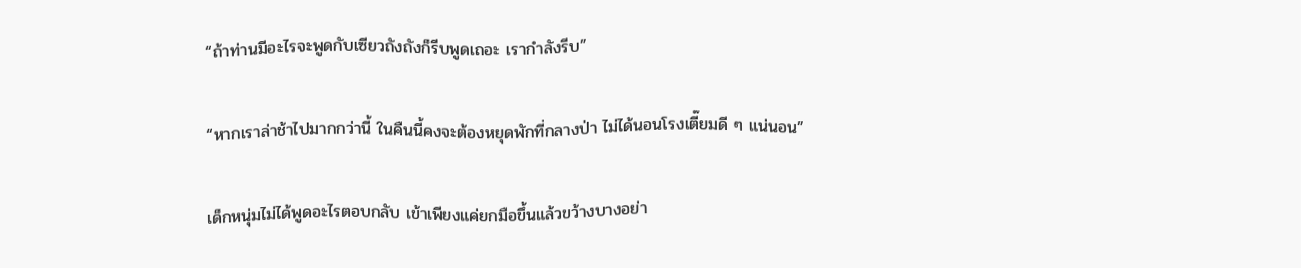“ถ้าท่านมีอะไรจะพูดกับเซียวถังถังก็รีบพูดเถอะ เรากำลังรีบ”

“หากเราล่าช้าไปมากกว่านี้ ในคืนนี้คงจะต้องหยุดพักที่กลางป่า ไม่ได้นอนโรงเตี๊ยมดี ๆ แน่นอน”

เด็กหนุ่มไม่ได้พูดอะไรตอบกลับ เข้าเพียงแค่ยกมือขึ้นแล้วขว้างบางอย่า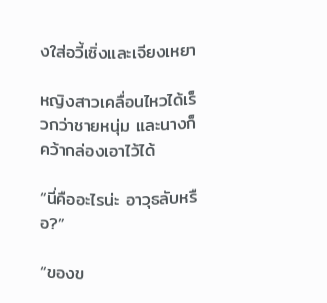งใส่อวี้เซิ่งและเจียงเหยา

หญิงสาวเคลื่อนไหวได้เร็วกว่าชายหนุ่ม และนางก็คว้ากล่องเอาไว้ได้

“นี่คืออะไรน่ะ อาวุธลับหรือ?”

“ของข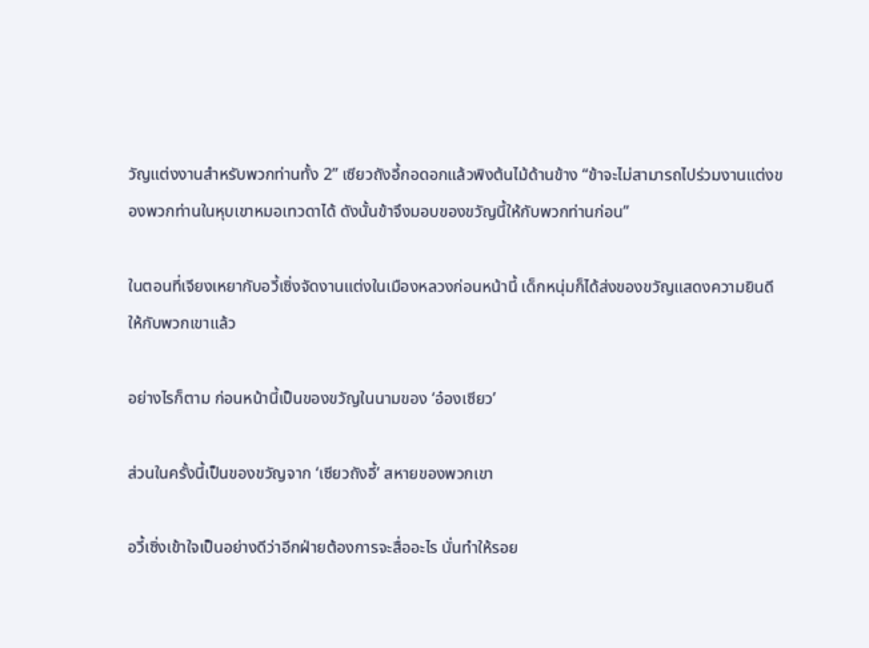วัญแต่งงานสำหรับพวกท่านทั้ง 2” เซียวถังอี้กอดอกแล้วพิงต้นไม้ด้านข้าง “ข้าจะไม่สามารถไปร่วมงานแต่งของพวกท่านในหุบเขาหมอเทวดาได้ ดังนั้นข้าจึงมอบของขวัญนี้ให้กับพวกท่านก่อน”

ในตอนที่เจียงเหยากับอวี้เซิ่งจัดงานแต่งในเมืองหลวงก่อนหน้านี้ เด็กหนุ่มก็ได้ส่งของขวัญแสดงความยินดีให้กับพวกเขาแล้ว

อย่างไรก็ตาม ก่อนหน้านี้เป็นของขวัญในนามของ ‘อ๋องเซียว’

ส่วนในครั้งนี้เป็นของขวัญจาก ‘เซียวถังอี้’ สหายของพวกเขา

อวี้เซิ่งเข้าใจเป็นอย่างดีว่าอีกฝ่ายต้องการจะสื่ออะไร นั่นทำให้รอย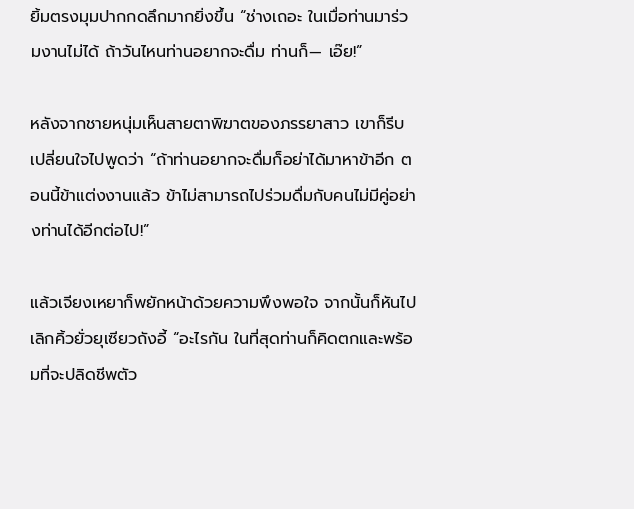ยิ้มตรงมุมปากกดลึกมากยิ่งขึ้น “ช่างเถอะ ในเมื่อท่านมาร่วมงานไม่ได้ ถ้าวันไหนท่านอยากจะดื่ม ท่านก็— เอ๊ย!”

หลังจากชายหนุ่มเห็นสายตาพิฆาตของภรรยาสาว เขาก็รีบเปลี่ยนใจไปพูดว่า “ถ้าท่านอยากจะดื่มก็อย่าได้มาหาข้าอีก ตอนนี้ข้าแต่งงานแล้ว ข้าไม่สามารถไปร่วมดื่มกับคนไม่มีคู่อย่างท่านได้อีกต่อไป!”

แล้วเจียงเหยาก็พยักหน้าด้วยความพึงพอใจ จากนั้นก็หันไปเลิกคิ้วยั่วยุเซียวถังอี้ “อะไรกัน ในที่สุดท่านก็คิดตกและพร้อมที่จะปลิดชีพตัว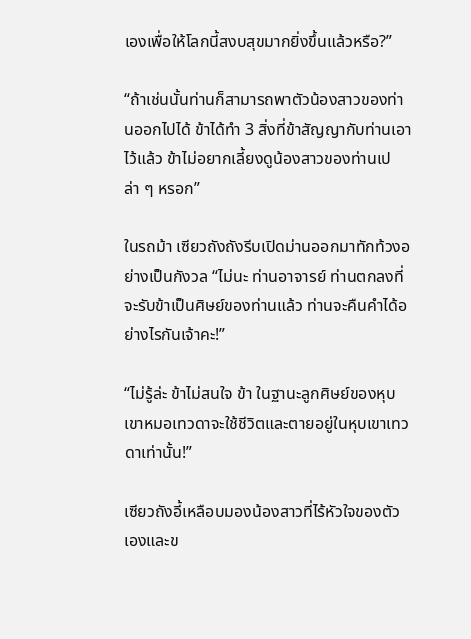เองเพื่อให้โลกนี้สงบสุขมากยิ่งขึ้นแล้วหรือ?”

“ถ้าเช่นนั้นท่านก็สามารถพาตัวน้องสาวของท่านออกไปได้ ข้าได้ทำ 3 สิ่งที่ข้าสัญญากับท่านเอาไว้แล้ว ข้าไม่อยากเลี้ยงดูน้องสาวของท่านเปล่า ๆ หรอก”

ในรถม้า เซียวถังถังรีบเปิดม่านออกมาทักท้วงอย่างเป็นกังวล “ไม่นะ ท่านอาจารย์ ท่านตกลงที่จะรับข้าเป็นศิษย์ของท่านแล้ว ท่านจะคืนคำได้อย่างไรกันเจ้าคะ!”

“ไม่รู้ล่ะ ข้าไม่สนใจ ข้า ในฐานะลูกศิษย์ของหุบเขาหมอเทวดาจะใช้ชีวิตและตายอยู่ในหุบเขาเทวดาเท่านั้น!”

เซียวถังอี้เหลือบมองน้องสาวที่ไร้หัวใจของตัวเองและข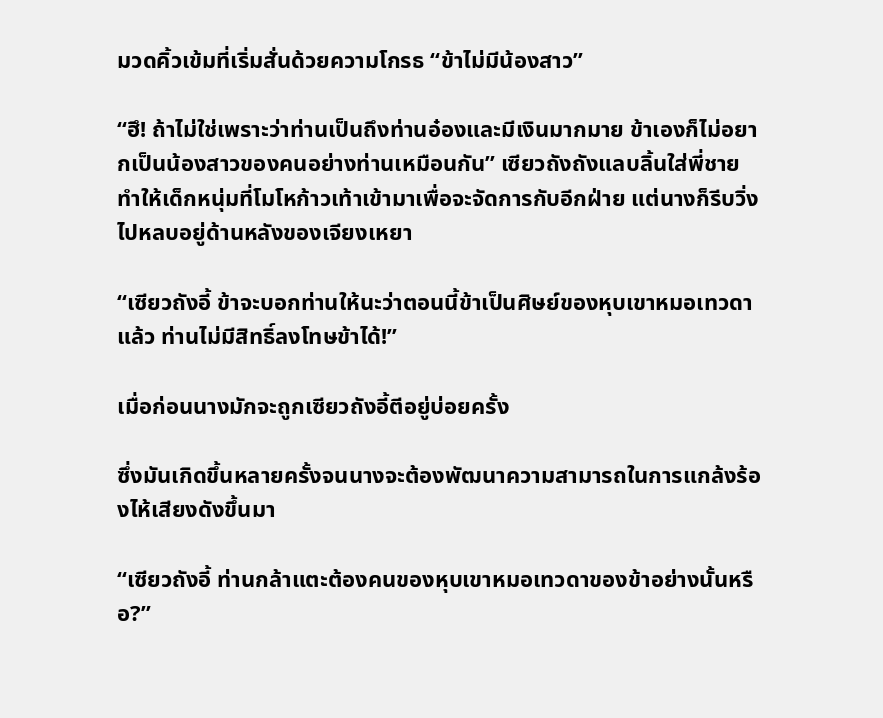มวดคิ้วเข้มที่เริ่มสั่นด้วยความโกรธ “ข้าไม่มีน้องสาว”

“ฮึ! ถ้าไม่ใช่เพราะว่าท่านเป็นถึงท่านอ๋องและมีเงินมากมาย ข้าเองก็ไม่อยากเป็นน้องสาวของคนอย่างท่านเหมือนกัน” เซียวถังถังแลบลิ้นใส่พี่ชาย ทำให้เด็กหนุ่มที่โมโหก้าวเท้าเข้ามาเพื่อจะจัดการกับอีกฝ่าย แต่นางก็รีบวิ่งไปหลบอยู่ด้านหลังของเจียงเหยา

“เซียวถังอี้ ข้าจะบอกท่านให้นะว่าตอนนี้ข้าเป็นศิษย์ของหุบเขาหมอเทวดาแล้ว ท่านไม่มีสิทธิ์ลงโทษข้าได้!”

เมื่อก่อนนางมักจะถูกเซียวถังอี้ตีอยู่บ่อยครั้ง

ซึ่งมันเกิดขึ้นหลายครั้งจนนางจะต้องพัฒนาความสามารถในการแกล้งร้องไห้เสียงดังขึ้นมา

“เซียวถังอี้ ท่านกล้าแตะต้องคนของหุบเขาหมอเทวดาของข้าอย่างนั้นหรือ?”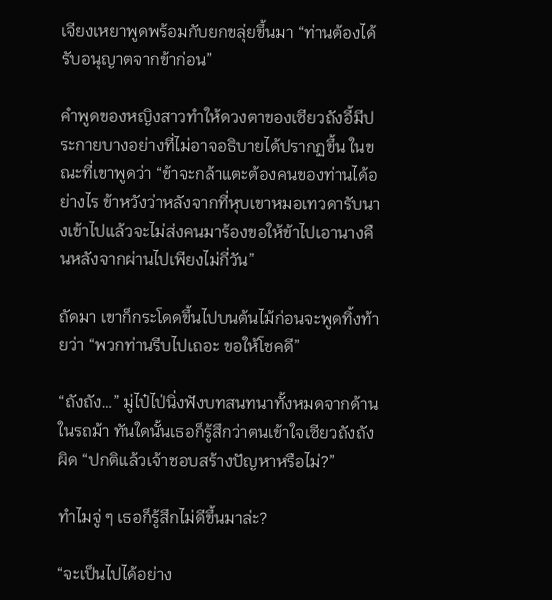เจียงเหยาพูดพร้อมกับยกขลุ่ยขึ้นมา “ท่านต้องได้รับอนุญาตจากข้าก่อน”

คำพูดของหญิงสาวทำให้ดวงตาของเซียวถังอี้มีประกายบางอย่างที่ไม่อาจอธิบายได้ปรากฏขึ้น ในขณะที่เขาพูดว่า “ข้าจะกล้าแตะต้องคนของท่านได้อย่างไร ข้าหวังว่าหลังจากที่หุบเขาหมอเทวดารับนางเข้าไปแล้วจะไม่ส่งคนมาร้องขอให้ข้าไปเอานางคืนหลังจากผ่านไปเพียงไม่กี่วัน”

ถัดมา เขาก็กระโดดขึ้นไปบนต้นไม้ก่อนจะพูดทิ้งท้ายว่า “พวกท่านรีบไปเถอะ ขอให้โชคดี”

“ถังถัง…” มู่ไป๋ไป่นิ่งฟังบทสนทนาทั้งหมดจากด้านในรถม้า ทันใดนั้นเธอก็รู้สึกว่าตนเข้าใจเซียวถังถังผิด “ปกติแล้วเจ้าชอบสร้างปัญหาหรือไม่?”

ทำไมจู่ ๆ เธอก็รู้สึกไม่ดีขึ้นมาล่ะ?

“จะเป็นไปได้อย่าง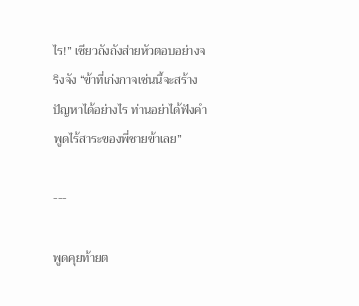ไร!” เซียวถังถังส่ายหัวตอบอย่างจริงจัง “ข้าที่เก่งกาจเช่นนี้จะสร้างปัญหาได้อย่างไร ท่านอย่าได้ฟังคำพูดไร้สาระของพี่ชายข้าเลย”

---

พูดคุยท้ายต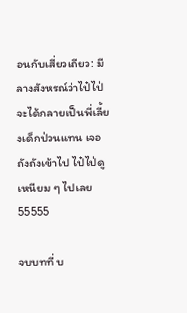อนกับเสี่ยวเถียว: มีลางสังหรณ์ว่าไป๋ไป่จะได้กลายเป็นพี่เลี้ยงเด็กป่วนแทน เจอถังถังเข้าไป ไป๋ไป่ดูเหนียม ๆ ไปเลย 55555

จบบทที่ บ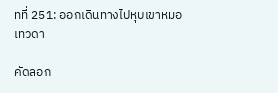ทที่ 251: ออกเดินทางไปหุบเขาหมอเทวดา

คัดลอก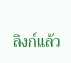ลิงก์แล้ว